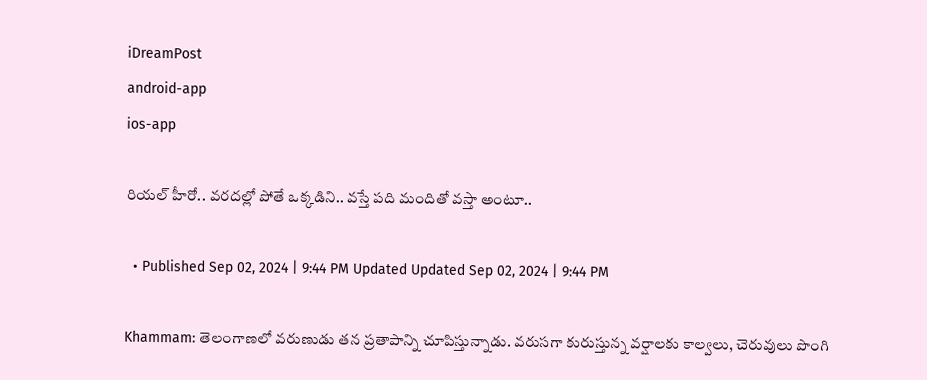iDreamPost
android-app
ios-app

రియల్ హీరో.. వరదల్లో పోతే ఒక్కడిని.. వస్తే పది మందితో వస్తా అంటూ..

  • Published Sep 02, 2024 | 9:44 PM Updated Updated Sep 02, 2024 | 9:44 PM

Khammam: తెలంగాణలో వరుణుడు తన ప్రతాపాన్ని చూపిస్తున్నాడు. వరుసగా కురుస్తున్న వర్షాలకు కాల్వలు, చెరువులు పొంగి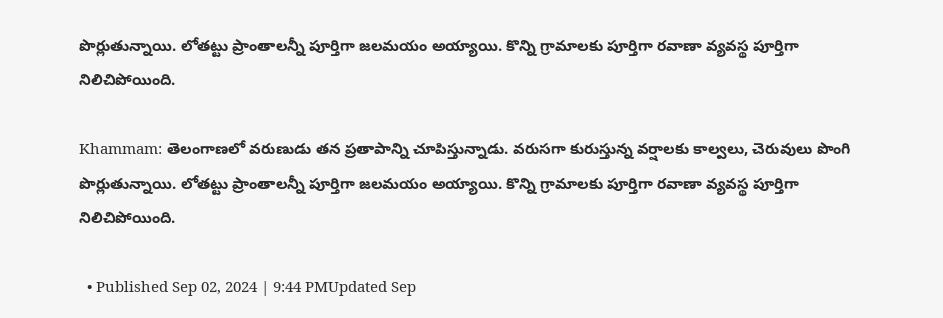పొర్లుతున్నాయి. లోతట్టు ప్రాంతాలన్నీ పూర్తిగా జలమయం అయ్యాయి. కొన్ని గ్రామాలకు పూర్తిగా రవాణా వ్యవస్థ పూర్తిగా నిలిచిపోయింది.

Khammam: తెలంగాణలో వరుణుడు తన ప్రతాపాన్ని చూపిస్తున్నాడు. వరుసగా కురుస్తున్న వర్షాలకు కాల్వలు, చెరువులు పొంగి పొర్లుతున్నాయి. లోతట్టు ప్రాంతాలన్నీ పూర్తిగా జలమయం అయ్యాయి. కొన్ని గ్రామాలకు పూర్తిగా రవాణా వ్యవస్థ పూర్తిగా నిలిచిపోయింది.

  • Published Sep 02, 2024 | 9:44 PMUpdated Sep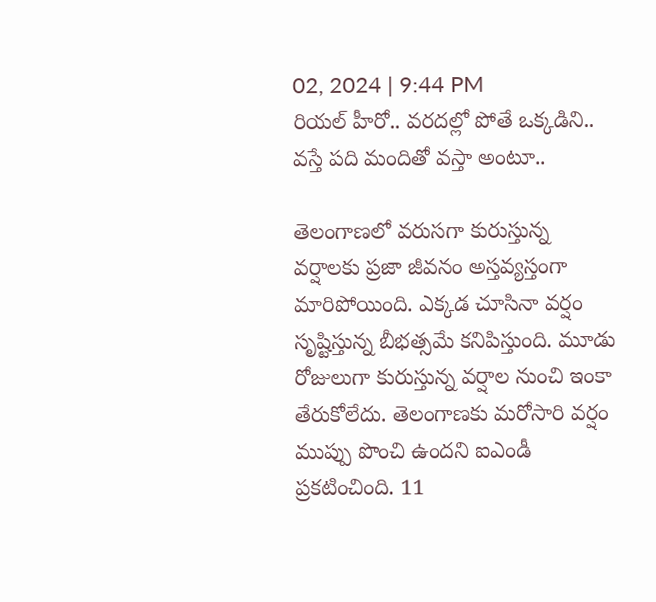02, 2024 | 9:44 PM
రియల్ హీరో.. వరదల్లో పోతే ఒక్కడిని.. వస్తే పది మందితో వస్తా అంటూ..

తెలంగాణలో వరుసగా కురుస్తున్న వర్షాలకు ప్రజా జీవనం అస్తవ్యస్తంగా మారిపోయింది. ఎక్కడ చూసినా వర్షం సృష్టిస్తున్న బీభత్సమే కనిపిస్తుంది. మూడు రోజులుగా కురుస్తున్న వర్షాల నుంచి ఇంకా తేరుకోలేదు. తెలంగాణకు మరోసారి వర్షం ముప్పు పొంచి ఉందని ఐఎండీ ప్రకటించింది. 11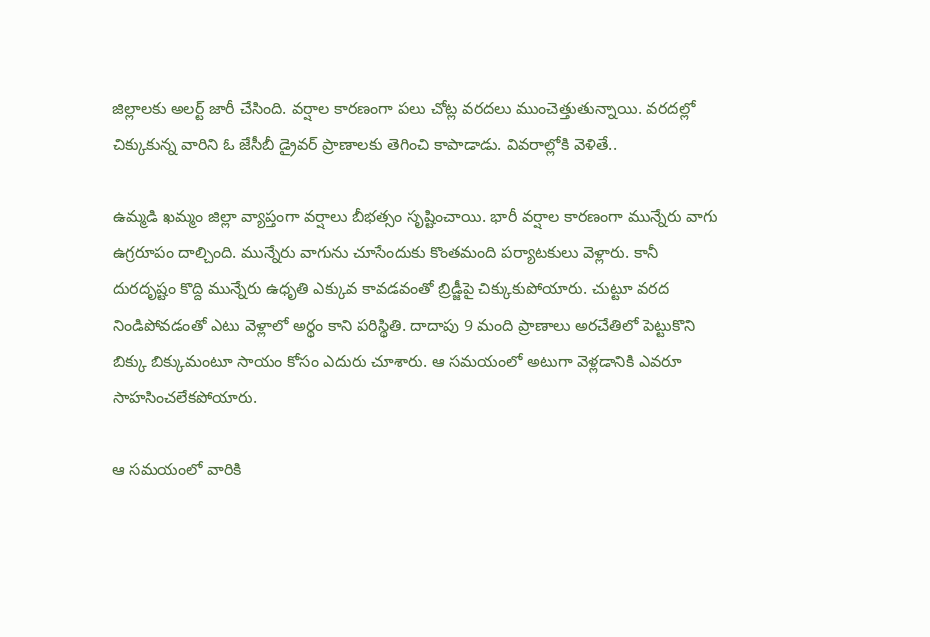జిల్లాలకు అలర్ట్ జారీ చేసింది. వర్షాల కారణంగా పలు చోట్ల వరదలు ముంచెత్తుతున్నాయి. వరదల్లో చిక్కుకున్న వారిని ఓ జేసీబీ డ్రైవర్ ప్రాణాలకు తెగించి కాపాడాడు. వివరాల్లోకి వెళితే..

ఉమ్మడి ఖమ్మం జిల్లా వ్యాప్తంగా వర్షాలు బీభత్సం సృష్టించాయి. భారీ వర్షాల కారణంగా మున్నేరు వాగు ఉగ్రరూపం దాల్చింది. మున్నేరు వాగును చూసేందుకు కొంతమంది పర్యాటకులు వెళ్లారు. కానీ దురదృష్టం కొద్ది మున్నేరు ఉధృతి ఎక్కువ కావడవంతో బ్రిడ్జీపై చిక్కుకుపోయారు. చుట్టూ వరద నిండిపోవడంతో ఎటు వెళ్లాలో అర్థం కాని పరిస్థితి. దాదాపు 9 మంది ప్రాణాలు అరచేతిలో పెట్టుకొని బిక్కు బిక్కుమంటూ సాయం కోసం ఎదురు చూశారు. ఆ సమయంలో అటుగా వెళ్లడానికి ఎవరూ సాహసించలేకపోయారు.

ఆ సమయంలో వారికి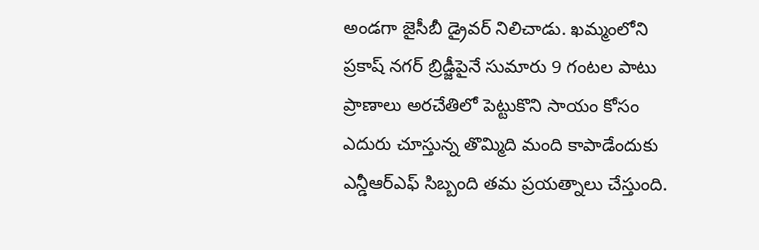అండగా జైసీబీ డ్రైవర్ నిలిచాడు. ఖమ్మంలోని ప్రకాష్ నగర్ బ్రిడ్జీపైనే సుమారు 9 గంటల పాటు ప్రాణాలు అరచేతిలో పెట్టుకొని సాయం కోసం ఎదురు చూస్తున్న తొమ్మిది మంది కాపాడేందుకు ఎన్డీఆర్ఎఫ్ సిబ్బంది తమ ప్రయత్నాలు చేస్తుంది.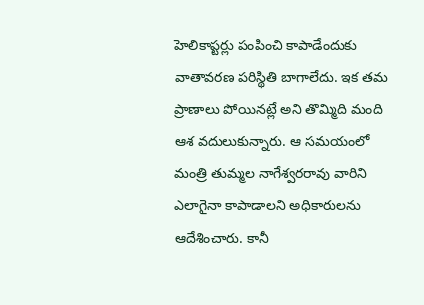హెలికాప్టర్లు పంపించి కాపాడేందుకు వాతావరణ పరిస్థితి బాగాలేదు. ఇక తమ ప్రాణాలు పోయినట్లే అని తొమ్మిది మంది ఆశ వదులుకున్నారు. ఆ సమయంలో మంత్రి తుమ్మల నాగేశ్వరరావు వారిని ఎలాగైనా కాపాడాలని అధికారులను ఆదేశించారు. కానీ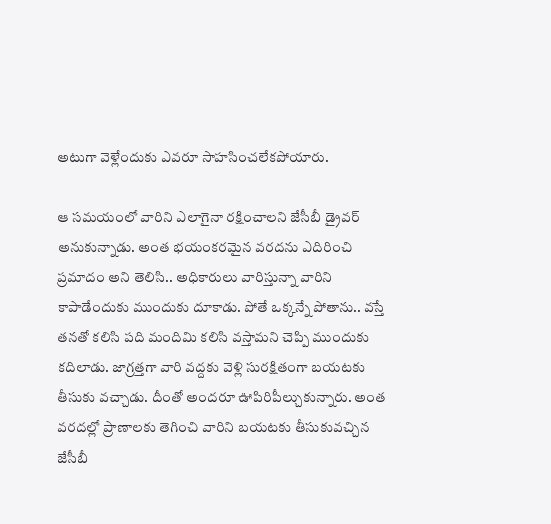అటుగా వెళ్లేందుకు ఎవరూ సాహసించలేకపోయారు.

ఆ సమయంలో వారిని ఎలాగైనా రక్షించాలని జేసీబీ డ్రైవర్ అనుకున్నాడు. అంత భయంకరమైన వరదను ఎదిరించి ప్రమాదం అని తెలిసి.. అధికారులు వారిస్తున్నా వారిని కాపాడేందుకు ముందుకు దూకాడు. పోతే ఒక్కన్నే పోతాను.. వస్తే తనతో కలిసి పది మందిమి కలిసి వస్తామని చెప్పి ముందుకు కదిలాడు. జాగ్రత్తగా వారి వద్దకు వెళ్లి సురక్షితంగా బయటకు తీసుకు వచ్చాడు. దీంతో అందరూ ఊపిరిపీల్చుకున్నారు. అంత వరదల్లో ప్రాణాలకు తెగించి వారిని బయటకు తీసుకువచ్చిన జేసీబీ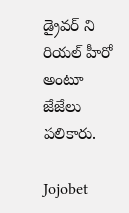డ్రైవర్ ని రియల్ హీరో అంటూ జేజేలు పలికారు.

Jojobet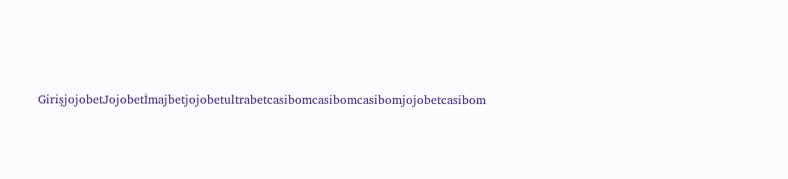GirişjojobetJojobetİmajbetjojobetultrabetcasibomcasibomcasibomjojobetcasibom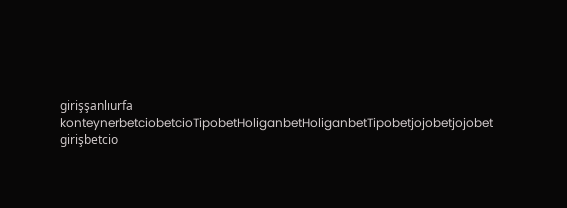girişşanlıurfa konteynerbetciobetcioTipobetHoliganbetHoliganbetTipobetjojobetjojobet girişbetcio